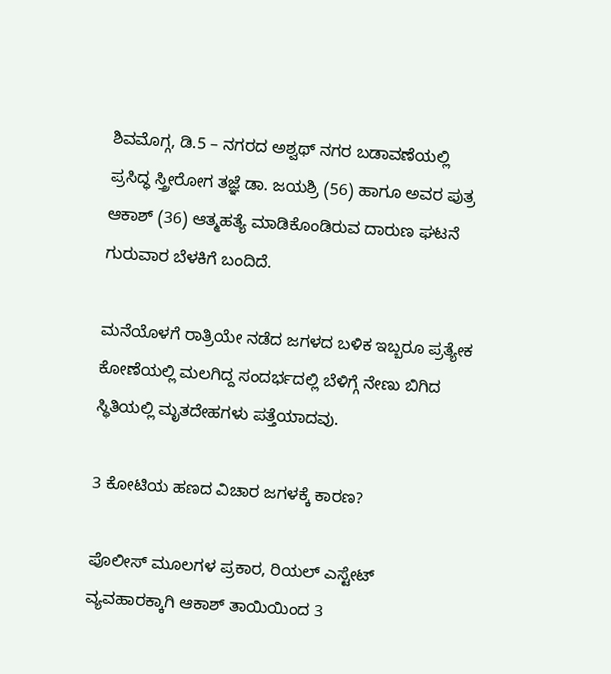ಶಿವಮೊಗ್ಗ, ಡಿ.5 – ನಗರದ ಅಶ್ವಥ್ ನಗರ ಬಡಾವಣೆಯಲ್ಲಿ ಪ್ರಸಿದ್ಧ ಸ್ತ್ರೀರೋಗ ತಜ್ಞೆ ಡಾ. ಜಯಶ್ರಿ (56) ಹಾಗೂ ಅವರ ಪುತ್ರ ಆಕಾಶ್ (36) ಆತ್ಮಹತ್ಯೆ ಮಾಡಿಕೊಂಡಿರುವ ದಾರುಣ ಘಟನೆ ಗುರುವಾರ ಬೆಳಕಿಗೆ ಬಂದಿದೆ.

ಮನೆಯೊಳಗೆ ರಾತ್ರಿಯೇ ನಡೆದ ಜಗಳದ ಬಳಿಕ ಇಬ್ಬರೂ ಪ್ರತ್ಯೇಕ ಕೋಣೆಯಲ್ಲಿ ಮಲಗಿದ್ದ ಸಂದರ್ಭದಲ್ಲಿ ಬೆಳಿಗ್ಗೆ ನೇಣು ಬಿಗಿದ ಸ್ಥಿತಿಯಲ್ಲಿ ಮೃತದೇಹಗಳು ಪತ್ತೆಯಾದವು.

3 ಕೋಟಿಯ ಹಣದ ವಿಚಾರ ಜಗಳಕ್ಕೆ ಕಾರಣ?

ಪೊಲೀಸ್ ಮೂಲಗಳ ಪ್ರಕಾರ, ರಿಯಲ್ ಎಸ್ಟೇಟ್ ವ್ಯವಹಾರಕ್ಕಾಗಿ ಆಕಾಶ್ ತಾಯಿಯಿಂದ 3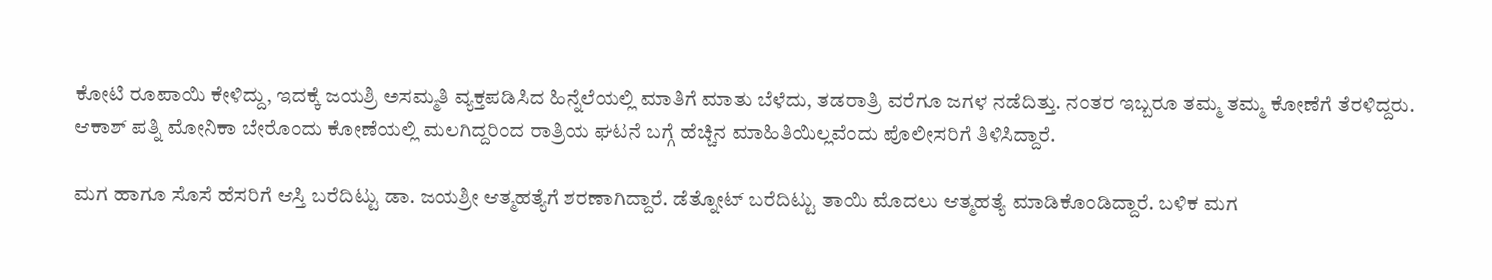ಕೋಟಿ ರೂಪಾಯಿ ಕೇಳಿದ್ದು, ಇದಕ್ಕೆ ಜಯಶ್ರಿ ಅಸಮ್ಮತಿ ವ್ಯಕ್ತಪಡಿಸಿದ ಹಿನ್ನೆಲೆಯಲ್ಲಿ ಮಾತಿಗೆ ಮಾತು ಬೆಳೆದು, ತಡರಾತ್ರಿ ವರೆಗೂ ಜಗಳ ನಡೆದಿತ್ತು. ನಂತರ ಇಬ್ಬರೂ ತಮ್ಮ ತಮ್ಮ ಕೋಣೆಗೆ ತೆರಳಿದ್ದರು.
ಆಕಾಶ್ ಪತ್ನಿ ಮೋನಿಕಾ ಬೇರೊಂದು ಕೋಣೆಯಲ್ಲಿ ಮಲಗಿದ್ದರಿಂದ ರಾತ್ರಿಯ ಘಟನೆ ಬಗ್ಗೆ ಹೆಚ್ಚಿನ ಮಾಹಿತಿಯಿಲ್ಲವೆಂದು ಪೊಲೀಸರಿಗೆ ತಿಳಿಸಿದ್ದಾರೆ.

ಮಗ ಹಾಗೂ ಸೊಸೆ ಹೆಸರಿಗೆ ಆಸ್ತಿ ಬರೆದಿಟ್ಟು ಡಾ. ಜಯಶ್ರೀ ಆತ್ಮಹತ್ಯೆಗೆ ಶರಣಾಗಿದ್ದಾರೆ. ಡೆತ್ನೋಟ್ ಬರೆದಿಟ್ಟು ತಾಯಿ ಮೊದಲು ಆತ್ಮಹತ್ಯೆ ಮಾಡಿಕೊಂಡಿದ್ದಾರೆ. ಬಳಿಕ ಮಗ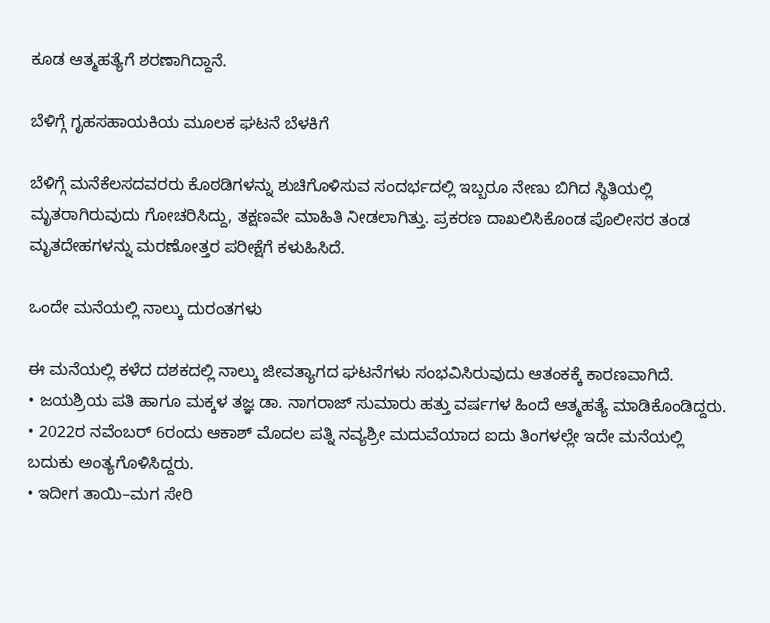ಕೂಡ ಆತ್ಮಹತ್ಯೆಗೆ ಶರಣಾಗಿದ್ದಾನೆ.

ಬೆಳಿಗ್ಗೆ ಗೃಹಸಹಾಯಕಿಯ ಮೂಲಕ ಘಟನೆ ಬೆಳಕಿಗೆ

ಬೆಳಿಗ್ಗೆ ಮನೆಕೆಲಸದವರರು ಕೊಠಡಿಗಳನ್ನು ಶುಚಿಗೊಳಿಸುವ ಸಂದರ್ಭದಲ್ಲಿ ಇಬ್ಬರೂ ನೇಣು ಬಿಗಿದ ಸ್ಥಿತಿಯಲ್ಲಿ ಮೃತರಾಗಿರುವುದು ಗೋಚರಿಸಿದ್ದು, ತಕ್ಷಣವೇ ಮಾಹಿತಿ ನೀಡಲಾಗಿತ್ತು. ಪ್ರಕರಣ ದಾಖಲಿಸಿಕೊಂಡ ಪೊಲೀಸರ ತಂಡ ಮೃತದೇಹಗಳನ್ನು ಮರಣೋತ್ತರ ಪರೀಕ್ಷೆಗೆ ಕಳುಹಿಸಿದೆ.

ಒಂದೇ ಮನೆಯಲ್ಲಿ ನಾಲ್ಕು ದುರಂತಗಳು

ಈ ಮನೆಯಲ್ಲಿ ಕಳೆದ ದಶಕದಲ್ಲಿ ನಾಲ್ಕು ಜೀವತ್ಯಾಗದ ಘಟನೆಗಳು ಸಂಭವಿಸಿರುವುದು ಆತಂಕಕ್ಕೆ ಕಾರಣವಾಗಿದೆ.
• ಜಯಶ್ರಿಯ ಪತಿ ಹಾಗೂ ಮಕ್ಕಳ ತಜ್ಞ ಡಾ. ನಾಗರಾಜ್ ಸುಮಾರು ಹತ್ತು ವರ್ಷಗಳ ಹಿಂದೆ ಆತ್ಮಹತ್ಯೆ ಮಾಡಿಕೊಂಡಿದ್ದರು.
• 2022ರ ನವೆಂಬರ್ 6ರಂದು ಆಕಾಶ್ ಮೊದಲ ಪತ್ನಿ ನವ್ಯಶ್ರೀ ಮದುವೆಯಾದ ಐದು ತಿಂಗಳಲ್ಲೇ ಇದೇ ಮನೆಯಲ್ಲಿ ಬದುಕು ಅಂತ್ಯಗೊಳಿಸಿದ್ದರು.
• ಇದೀಗ ತಾಯಿ–ಮಗ ಸೇರಿ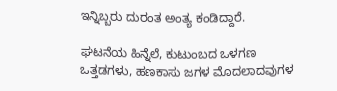ಇನ್ನಿಬ್ಬರು ದುರಂತ ಅಂತ್ಯ ಕಂಡಿದ್ದಾರೆ.

ಘಟನೆಯ ಹಿನ್ನೆಲೆ, ಕುಟುಂಬದ ಒಳಗಣ ಒತ್ತಡಗಳು, ಹಣಕಾಸು ಜಗಳ ಮೊದಲಾದವುಗಳ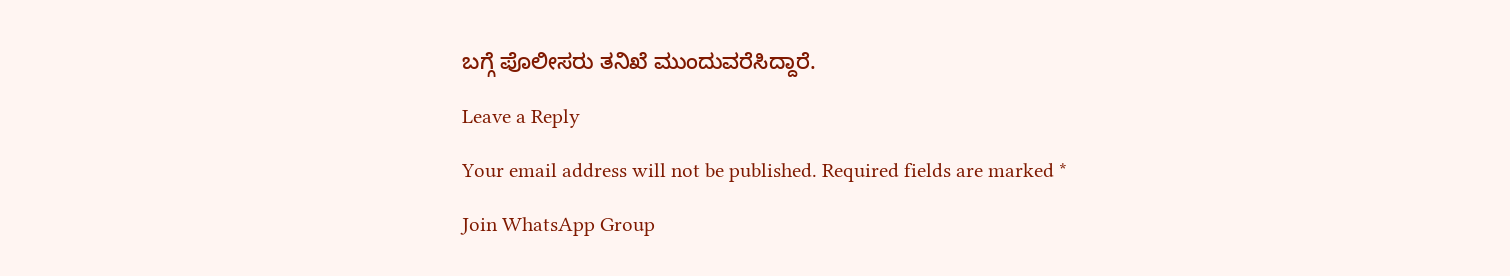ಬಗ್ಗೆ ಪೊಲೀಸರು ತನಿಖೆ ಮುಂದುವರೆಸಿದ್ದಾರೆ.

Leave a Reply

Your email address will not be published. Required fields are marked *

Join WhatsApp Group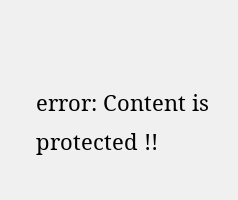error: Content is protected !!